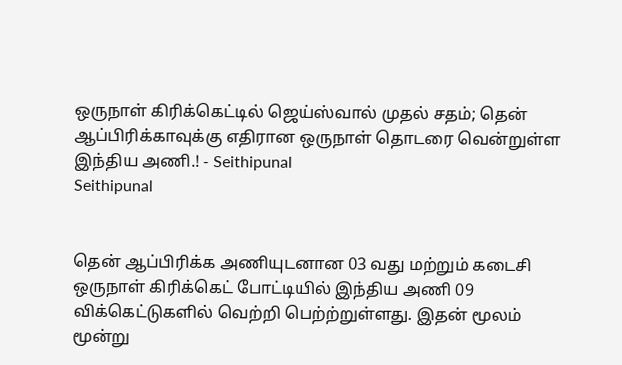ஒருநாள் கிரிக்கெட்டில் ஜெய்ஸ்வால் முதல் சதம்; தென் ஆப்பிரிக்காவுக்கு எதிரான ஒருநாள் தொடரை வென்றுள்ள இந்திய அணி.! - Seithipunal
Seithipunal


தென் ஆப்பிரிக்க அணியுடனான 03 வது மற்றும் கடைசி ஒருநாள் கிரிக்கெட் போட்டியில் இந்திய அணி 09 விக்கெட்டுகளில் வெற்றி பெற்ற்றுள்ளது. இதன் மூலம் மூன்று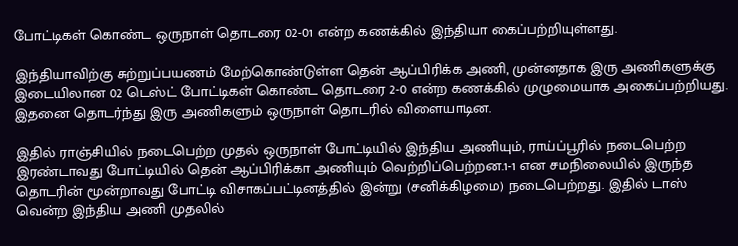போட்டிகள் கொண்ட ஒருநாள் தொடரை 02-01 என்ற கணக்கில் இந்தியா கைப்பற்றியுள்ளது.

இந்தியாவிற்கு சுற்றுப்பயணம் மேற்கொண்டுள்ள தென் ஆப்பிரிக்க அணி, முன்னதாக இரு அணிகளுக்கு இடையிலான 02 டெஸ்ட் போட்டிகள் கொண்ட தொடரை 2-0 என்ற கணக்கில் முழுமையாக அகைப்பற்றியது. இதனை தொடர்ந்து இரு அணிகளும் ஒருநாள் தொடரில் விளையாடின.

இதில் ராஞ்சியில் நடைபெற்ற முதல் ஒருநாள் போட்டியில் இந்திய அணியும், ராய்ப்பூரில் நடைபெற்ற இரண்டாவது போட்டியில் தென் ஆப்பிரிக்கா அணியும் வெற்றிப்பெற்றன.1-1 என சமநிலையில் இருந்த தொடரின் மூன்றாவது போட்டி விசாகப்பட்டினத்தில் இன்று (சனிக்கிழமை) நடைபெற்றது. இதில் டாஸ் வென்ற இந்திய அணி முதலில்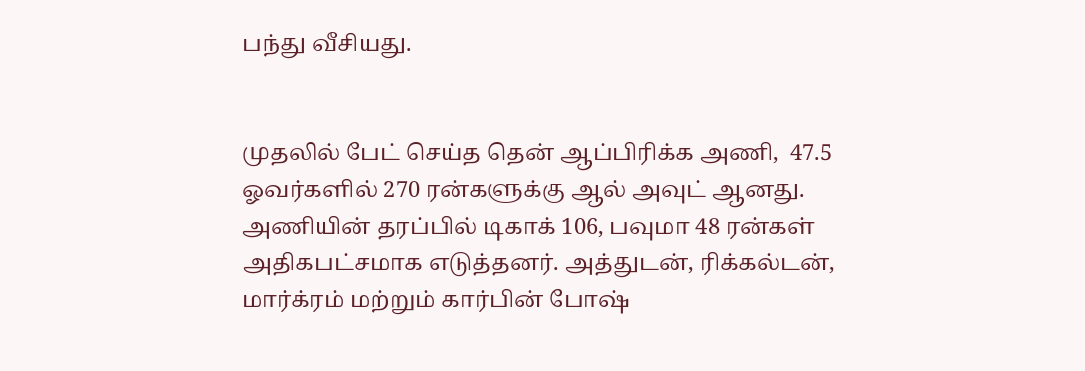பந்து வீசியது.


முதலில் பேட் செய்த தென் ஆப்பிரிக்க அணி,  47.5 ஓவர்களில் 270 ரன்களுக்கு ஆல் அவுட் ஆனது. அணியின் தரப்பில் டிகாக் 106, பவுமா 48 ரன்கள் அதிகபட்சமாக எடுத்தனர். அத்துடன், ரிக்கல்டன், மார்க்ரம் மற்றும் கார்பின் போஷ்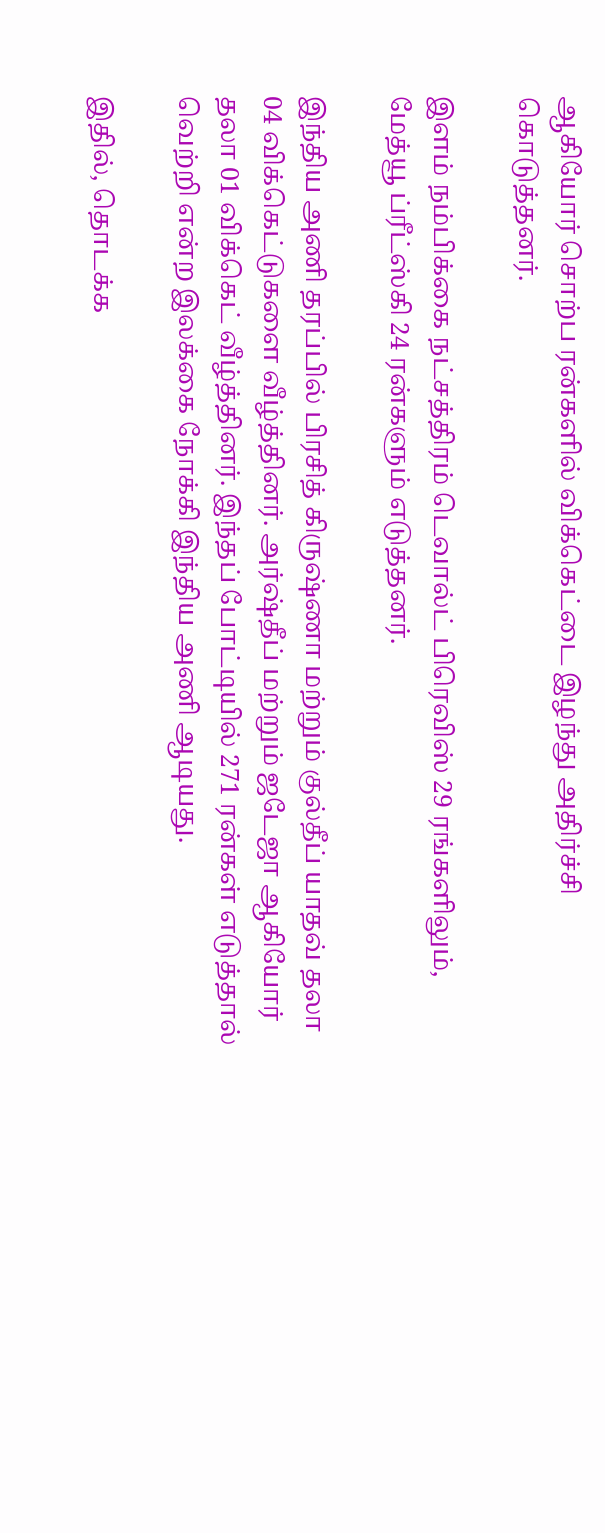ஆகியோர் சொற்ப ரன்களில் விக்கெட்டை இழந்து அதிர்ச்சி கொடுத்தனர்.

இளம் நம்பிக்கை நட்சத்திரம் டெவால்ட் பிரெவிஸ் 29 ரங்களிலும், மேத்யூ ப்ரீட்ஸ்கி 24 ரன்களும் எடுத்தனர்.

இந்திய அணி தரப்பில் பிரசித் கிருஷ்ணா மற்றும் குல்தீப் யாதவ் தலா 04 விக்கெட்டுகளை வீழ்த்தினர். அர்ஷ்தீப் மற்றும் ஜடேஜா ஆகியோர் தலா 01 விக்கெட் வீழ்த்தினர். இந்தப் போட்டியில் 271 ரன்கள் எடுத்தால் வெற்றி என்ற இலக்கை நோக்கி இந்திய அணி ஆடியது.

இதில், தொடக்க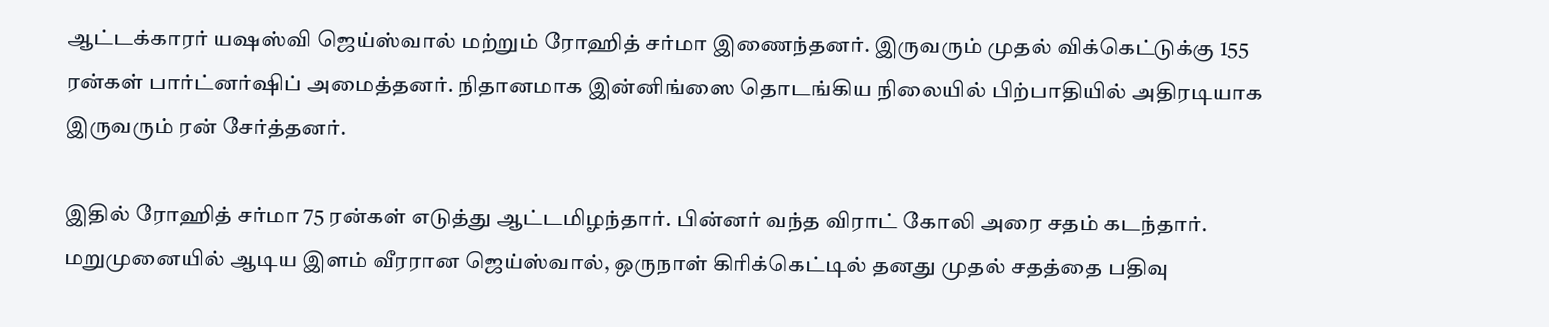ஆட்டக்காரர் யஷஸ்வி ஜெய்ஸ்வால் மற்றும் ரோஹித் சர்மா இணைந்தனர். இருவரும் முதல் விக்கெட்டுக்கு 155 ரன்கள் பார்ட்னர்ஷிப் அமைத்தனர். நிதானமாக இன்னிங்ஸை தொடங்கிய நிலையில் பிற்பாதியில் அதிரடியாக இருவரும் ரன் சேர்த்தனர்.

இதில் ரோஹித் சர்மா 75 ரன்கள் எடுத்து ஆட்டமிழந்தார். பின்னர் வந்த விராட் கோலி அரை சதம் கடந்தார். மறுமுனையில் ஆடிய இளம் வீரரான ஜெய்ஸ்வால், ஒருநாள் கிரிக்கெட்டில் தனது முதல் சதத்தை பதிவு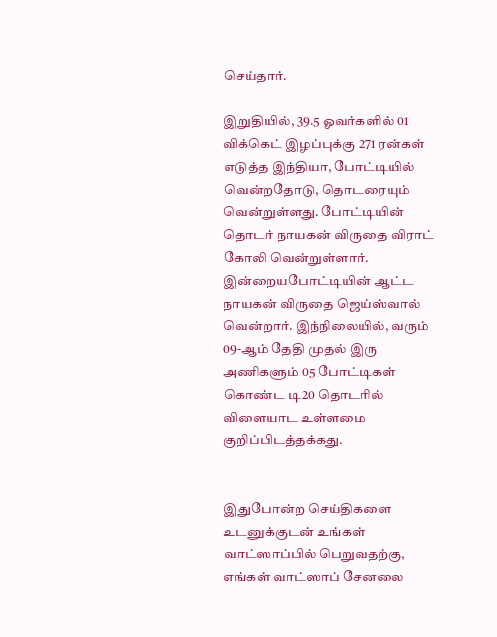செய்தார்.

இறுதியில், 39.5 ஓவர்களில் 01 விக்கெட் இழப்புக்கு 271 ரன்கள் எடுத்த இந்தியா, போட்டியில் வென்றதோடு, தொடரையும் வென்றுள்ளது. போட்டியின் தொடர் நாயகன் விருதை விராட் கோலி வென்றுள்ளார். இன்றையபோட்டியின் ஆட்ட நாயகன் விருதை ஜெய்ஸ்வால் வென்றார். இந்நிலையில், வரும் 09-ஆம் தேதி முதல் இரு அணிகளும் 05 போட்டிகள் கொண்ட டி20 தொடரில் விளையாட உள்ளமை குறிப்பிடத்தக்கது.


இதுபோன்ற செய்திகளை உடனுக்குடன் உங்கள் வாட்ஸாப்பில் பெறுவதற்கு, எங்கள் வாட்ஸாப் சேனலை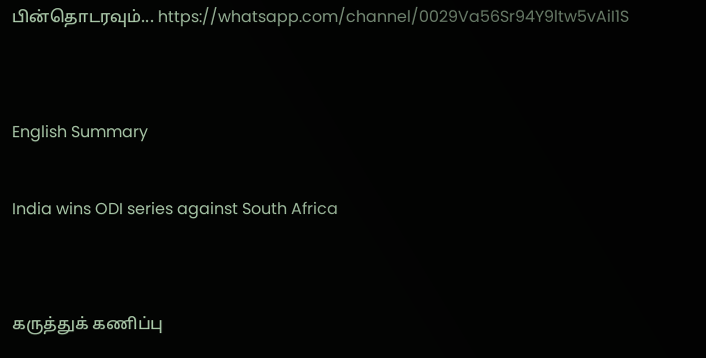பின்தொடரவும்... https://whatsapp.com/channel/0029Va56Sr94Y9ltw5vAiI1S


English Summary

India wins ODI series against South Africa


கருத்துக் கணிப்பு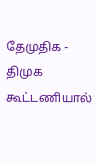தேமுதிக - திமுக கூட்டணியால்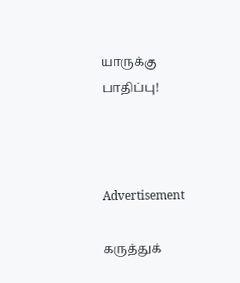யாருக்கு பாதிப்பு!



Advertisement

கருத்துக்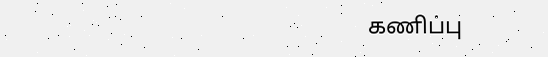கணிப்பு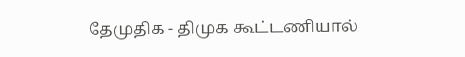தேமுதிக - திமுக கூட்டணியால்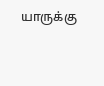யாருக்கு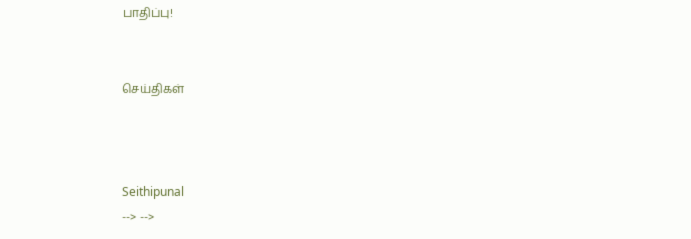பாதிப்பு!


செய்திகள்



Seithipunal
--> -->